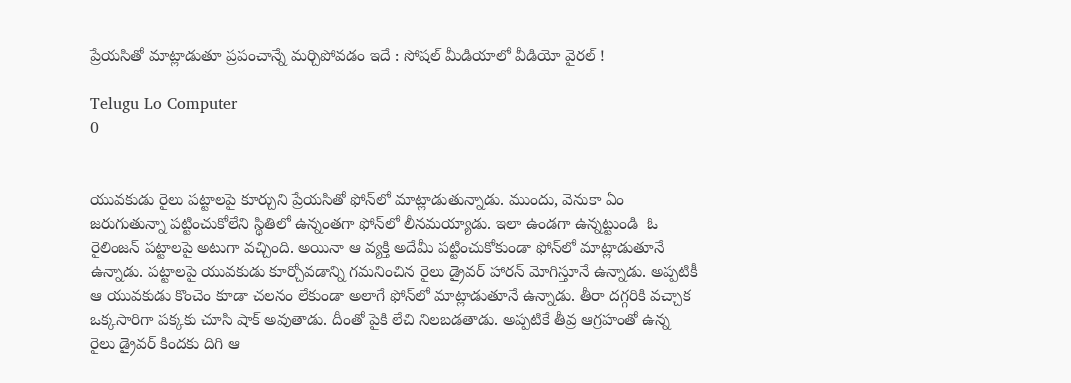ప్రేయసితో మాట్లాడుతూ ప్రపంచాన్నే మర్చిపోవడం ఇదే : సోషల్ మీడియాలో వీడియో వైరల్ !

Telugu Lo Computer
0


యువకుడు రైలు పట్టాలపై కూర్చుని ప్రేయసితో ఫోన్‌లో మాట్లాడుతున్నాడు. ముందు, వెనుకా ఏం జరుగుతున్నా పట్టించుకోలేని స్థితిలో ఉన్నంతగా ఫోన్‌లో లీనమయ్యాడు. ఇలా ఉండగా ఉన్నట్టుండి  ఓ రైలింజన్ పట్టాలపై అటుగా వచ్చింది. అయినా ఆ వ్యక్తి అదేమీ పట్టించుకోకుండా ఫోన్‌లో మాట్లాడుతూనే ఉన్నాడు. పట్టాలపై యువకుడు కూర్చోవడాన్ని గమనించిన రైలు డ్రైవర్ హారన్ మోగిస్తూనే ఉన్నాడు. అప్పటికీ ఆ యువకుడు కొంచెం కూడా చలనం లేకుండా అలాగే ఫోన్‌లో మాట్లాడుతూనే ఉన్నాడు. తీరా దగ్గరికి వచ్చాక ఒక్కసారిగా పక్కకు చూసి షాక్ అవుతాడు. దీంతో పైకి లేచి నిలబడతాడు. అప్పటికే తీవ్ర ఆగ్రహంతో ఉన్న రైలు డ్రైవర్ కిందకు దిగి ఆ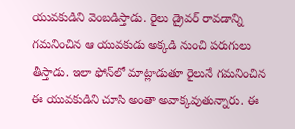యువకుడిని వెంబడిస్తాడు. రైలు డ్రైవర్ రావడాన్ని గమనించిన ఆ యువకుడు అక్కడి నుంచి పరుగులు తీస్తాడు. ఇలా ఫోన్‌లో మాట్లాడుతూ రైలునే గమనించిన ఈ యువకుడిని చూసి అంతా అవాక్కవుతున్నారు. ఈ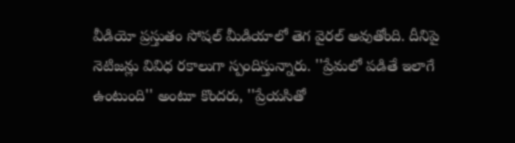వీడియో ప్రస్తుతం సోషల్ మీడియాలో తెగ వైరల్ అవుతోంది. దీనిపై నెటిజన్లు వివిధ రకాలుగా స్పందిస్తున్నారు. ''ప్రేమలో పడితే ఇలాగే ఉంటుంది'' అంటూ కొందరు, ''ప్రేయసితో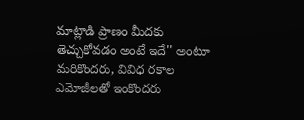మాట్లాడి ప్రాణం మీదకు తెచ్చుకోవడం అంటే ఇదే'' అంటూ మరికొందరు, వివిధ రకాల ఎమోజీలతో ఇంకొందరు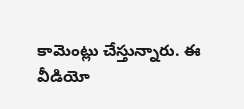కామెంట్లు చేస్తున్నారు. ఈ వీడియో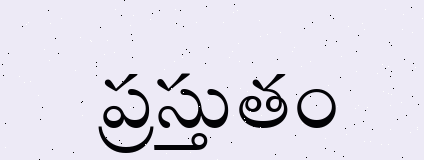ప్రస్తుతం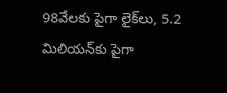98వేలకు పైగా లైక్‌లు, 5.2 మిలియన్‌కు పైగా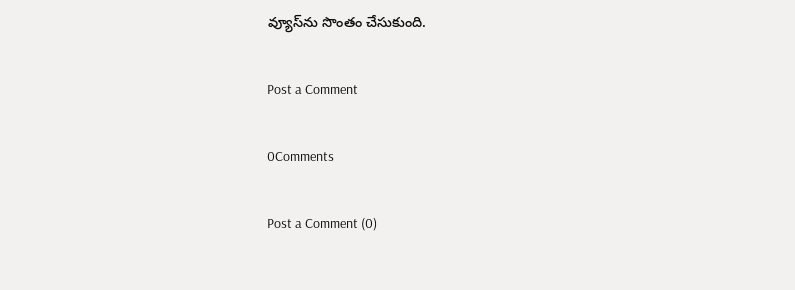వ్యూస్‌ను సొంతం చేసుకుంది.

Post a Comment

0Comments

Post a Comment (0)